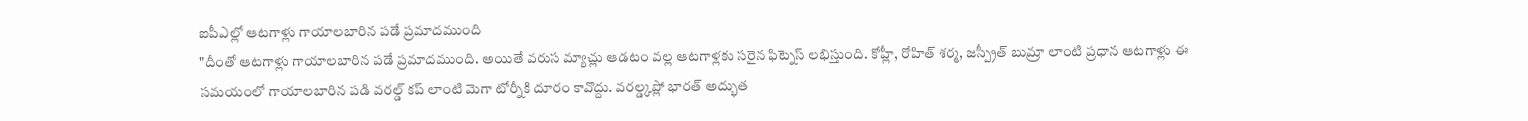ఐపీఎల్లో ఆటగాళ్లు గాయాలబారిన పడే ప్రమాదముంది
"దీంతో ఆటగాళ్లు గాయాలబారిన పడే ప్రమాదముంది. అయితే వరుస మ్యాచ్లు ఆడటం వల్ల ఆటగాళ్లకు సరైన ఫిట్నెస్ లభిస్తుంది. కోహ్లీ, రోహిత్ శర్మ, జస్ప్రీత్ బుమ్రా లాంటి ప్రధాన ఆటగాళ్లు ఈ సమయంలో గాయాలబారిన పడి వరల్డ్ కప్ లాంటి మెగా టోర్నీకి దూరం కావొద్దు. వరల్డ్కప్లో భారత్ అద్భుత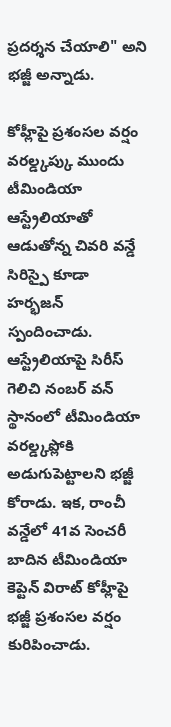ప్రదర్శన చేయాలి" అని భజ్జీ అన్నాడు.

కోహ్లీపై ప్రశంసల వర్షం
వరల్డ్కప్కు ముందు టీమిండియా ఆస్ట్రేలియాతో ఆడుతోన్న చివరి వన్డే సిరిస్పై కూడా హర్భజన్ స్పందించాడు. ఆస్ట్రేలియాపై సిరీస్ గెలిచి నంబర్ వన్ స్థానంలో టీమిండియా వరల్డ్కప్లోకి అడుగుపెట్టాలని భజ్జీ కోరాడు. ఇక, రాంచీ వన్డేలో 41వ సెంచరీ బాదిన టీమిండియా కెప్టెన్ విరాట్ కోహ్లీపై భజ్జీ ప్రశంసల వర్షం కురిపించాడు.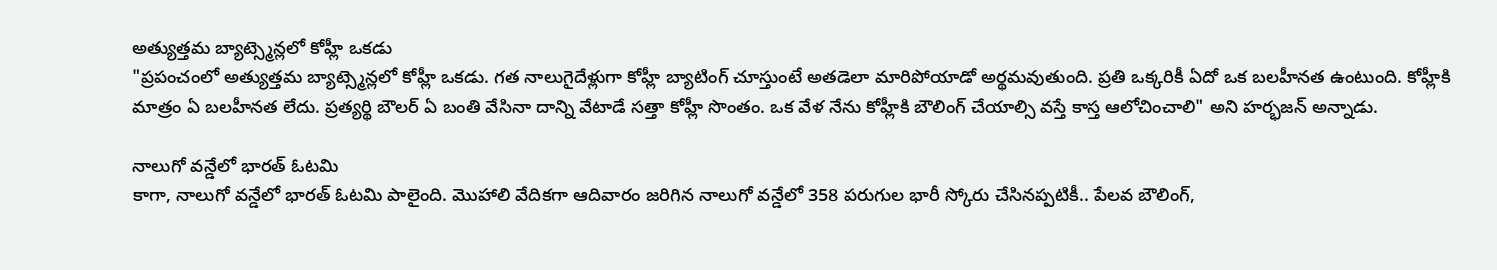అత్యుత్తమ బ్యాట్స్మెన్లలో కోహ్లీ ఒకడు
"ప్రపంచంలో అత్యుత్తమ బ్యాట్స్మెన్లలో కోహ్లీ ఒకడు. గత నాలుగైదేళ్లుగా కోహ్లీ బ్యాటింగ్ చూస్తుంటే అతడెలా మారిపోయాడో అర్థమవుతుంది. ప్రతి ఒక్కరికీ ఏదో ఒక బలహీనత ఉంటుంది. కోహ్లీకి మాత్రం ఏ బలహీనత లేదు. ప్రత్యర్థి బౌలర్ ఏ బంతి వేసినా దాన్ని వేటాడే సత్తా కోహ్లీ సొంతం. ఒక వేళ నేను కోహ్లీకి బౌలింగ్ చేయాల్సి వస్తే కాస్త ఆలోచించాలి" అని హర్భజన్ అన్నాడు.

నాలుగో వన్డేలో భారత్ ఓటమి
కాగా, నాలుగో వన్డేలో భారత్ ఓటమి పాలైంది. మొహాలి వేదికగా ఆదివారం జరిగిన నాలుగో వన్డేలో 358 పరుగుల భారీ స్కోరు చేసినప్పటికీ.. పేలవ బౌలింగ్,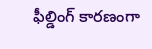ఫీల్డింగ్ కారణంగా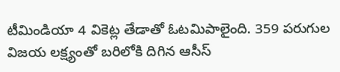టీమిండియా 4 వికెట్ల తేడాతో ఓటమిపాలైంది. 359 పరుగుల విజయ లక్ష్యంతో బరిలోకి దిగిన ఆసీస్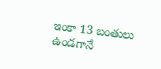ఇంకా 13 బంతులు ఉండగానే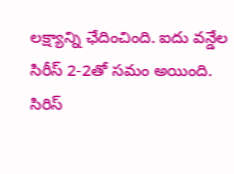లక్ష్యాన్ని ఛేదించింది. ఐదు వన్డేల సిరీస్ 2-2తో సమం అయింది. సిరిస్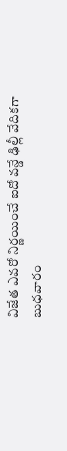విజేత ఎవరో నిర్ణయించే ఐదో వన్డే ఢిల్లీ వేదికగా బుధవారం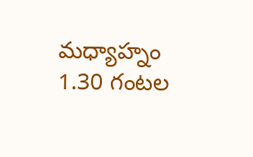మధ్యాహ్నం 1.30 గంటల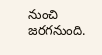నుంచి జరగనుంది.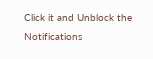Click it and Unblock the Notifications